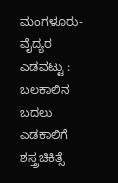ಮಂಗಳೂರು- ವೈದ್ಯರ ಎಡವಟ್ಟು : ಬಲಕಾಲಿನ ಬದಲು ಎಡಕಾಲಿಗೆ ಶಸ್ತ್ರಚಿಕಿತ್ಸೆ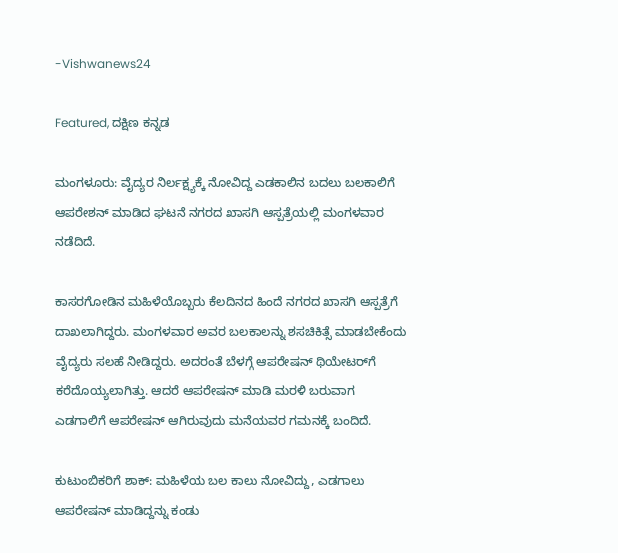-Vishwanews24

Featured, ದಕ್ಷಿಣ ಕನ್ನಡ

ಮಂಗಳೂರು: ವೈದ್ಯರ ನಿರ್ಲಕ್ಷ್ಯಕ್ಕೆ ನೋವಿದ್ದ ಎಡಕಾಲಿನ ಬದಲು ಬಲಕಾಲಿಗೆ ಆಪರೇಶನ್ ಮಾಡಿದ ಘಟನೆ ನಗರದ ಖಾಸಗಿ ಆಸ್ಪತ್ರೆಯಲ್ಲಿ ಮಂಗಳವಾರ ನಡೆದಿದೆ.

ಕಾಸರಗೋಡಿನ ಮಹಿಳೆಯೊಬ್ಬರು ಕೆಲದಿನದ ಹಿಂದೆ ನಗರದ ಖಾಸಗಿ ಆಸ್ಪತ್ರೆಗೆ ದಾಖಲಾಗಿದ್ದರು. ಮಂಗಳವಾರ ಅವರ ಬಲಕಾಲನ್ನು ಶಸಚಿಕಿತ್ಸೆ ಮಾಡಬೇಕೆಂದು ವೈದ್ಯರು ಸಲಹೆ ನೀಡಿದ್ದರು. ಅದರಂತೆ ಬೆಳಗ್ಗೆ ಆಪರೇಷನ್ ಥಿಯೇಟರ್‌ಗೆ ಕರೆದೊಯ್ಯಲಾಗಿತ್ತು. ಆದರೆ ಆಪರೇಷನ್ ಮಾಡಿ ಮರಳಿ ಬರುವಾಗ ಎಡಗಾಲಿಗೆ ಆಪರೇಷನ್ ಆಗಿರುವುದು ಮನೆಯವರ ಗಮನಕ್ಕೆ ಬಂದಿದೆ.

ಕುಟುಂಬಿಕರಿಗೆ ಶಾಕ್‌: ಮಹಿಳೆಯ ಬಲ ಕಾಲು ನೋವಿದ್ದು, ಎಡಗಾಲು ಆಪರೇಷನ್‌ ಮಾಡಿದ್ದನ್ನು ಕಂಡು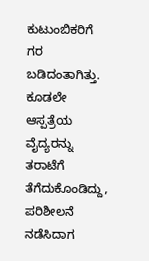ಕುಟುಂಬಿಕರಿಗೆ ಗರ ಬಡಿದಂತಾಗಿತ್ತು. ಕೂಡಲೇ ಆಸ್ಪತ್ರೆಯ ವೈದ್ಯರನ್ನು ತರಾಟೆಗೆ ತೆಗೆದುಕೊಂಡಿದ್ದು, ಪರಿಶೀಲನೆ ನಡೆಸಿದಾಗ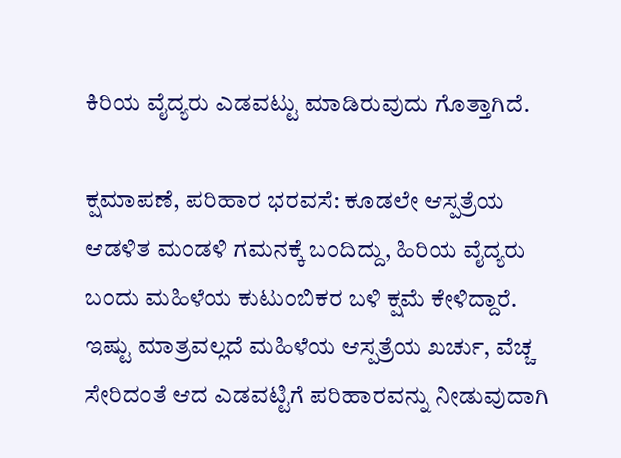ಕಿರಿಯ ವೈದ್ಯರು ಎಡವಟ್ಟು ಮಾಡಿರುವುದು ಗೊತ್ತಾಗಿದೆ.

ಕ್ಷಮಾಪಣೆ, ಪರಿಹಾರ ಭರವಸೆ: ಕೂಡಲೇ ಆಸ್ಪತ್ರೆಯ ಆಡಳಿತ ಮಂಡಳಿ ಗಮನಕ್ಕೆ ಬಂದಿದ್ದು, ಹಿರಿಯ ವೈದ್ಯರು ಬಂದು ಮಹಿಳೆಯ ಕುಟುಂಬಿಕರ ಬಳಿ ಕ್ಷಮೆ ಕೇಳಿದ್ದಾರೆ. ಇಷ್ಟು ಮಾತ್ರವಲ್ಲದೆ ಮಹಿಳೆಯ ಆಸ್ಪತ್ರೆಯ ಖರ್ಚು, ವೆಚ್ಚ ಸೇರಿದಂತೆ ಆದ ಎಡವಟ್ಟಿಗೆ ಪರಿಹಾರವನ್ನು ನೀಡುವುದಾಗಿ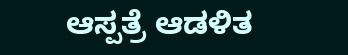ಆಸ್ಪತ್ರೆ ಆಡಳಿತ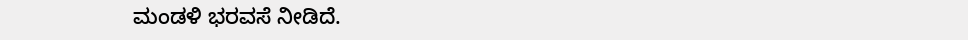ಮಂಡಳಿ ಭರವಸೆ ನೀಡಿದೆ.